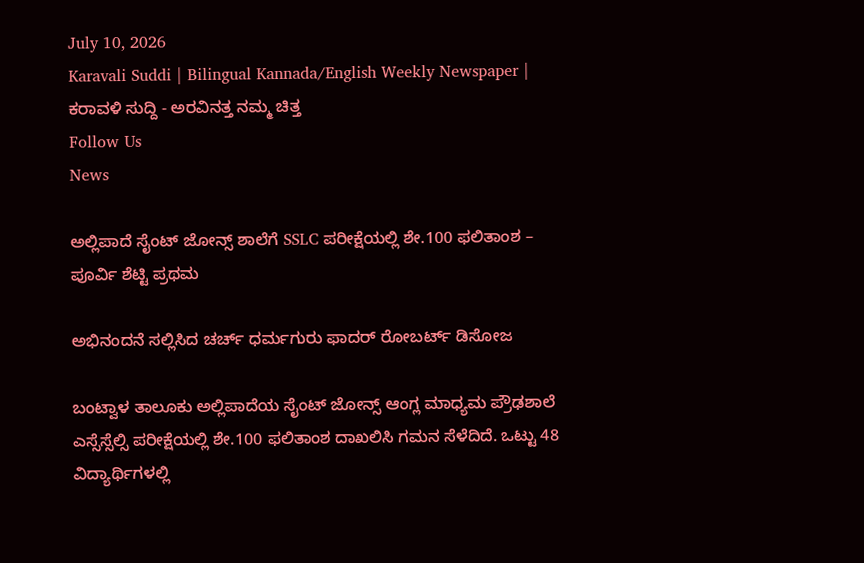July 10, 2026
Karavali Suddi | Bilingual Kannada/English Weekly Newspaper | ಕರಾವಳಿ ಸುದ್ದಿ - ಅರವಿನತ್ತ ನಮ್ಮ ಚಿತ್ತ
Follow Us
News

ಅಲ್ಲಿಪಾದೆ ಸೈಂಟ್ ಜೋನ್ಸ್ ಶಾಲೆಗೆ SSLC ಪರೀಕ್ಷೆಯಲ್ಲಿ ಶೇ.100 ಫಲಿತಾಂಶ – ಪೂರ್ವಿ ಶೆಟ್ಟಿ ಪ್ರಥಮ

ಅಭಿನಂದನೆ ಸಲ್ಲಿಸಿದ ಚರ್ಚ್ ಧರ್ಮಗುರು ಫಾದರ್ ರೋಬರ್ಟ್ ಡಿಸೋಜ

ಬಂಟ್ವಾಳ ತಾಲೂಕು ಅಲ್ಲಿಪಾದೆಯ ಸೈಂಟ್ ಜೋನ್ಸ್ ಆಂಗ್ಲ ಮಾಧ್ಯಮ ಪ್ರೌಢಶಾಲೆ ಎಸ್ಸೆಸ್ಸೆಲ್ಸಿ ಪರೀಕ್ಷೆಯಲ್ಲಿ ಶೇ.100 ಫಲಿತಾಂಶ ದಾಖಲಿಸಿ ಗಮನ ಸೆಳೆದಿದೆ. ಒಟ್ಟು 48 ವಿದ್ಯಾರ್ಥಿಗಳಲ್ಲಿ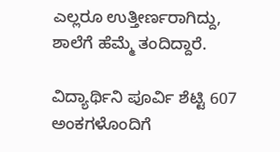ಎಲ್ಲರೂ ಉತ್ತೀರ್ಣರಾಗಿದ್ದು, ಶಾಲೆಗೆ ಹೆಮ್ಮೆ ತಂದಿದ್ದಾರೆ.

ವಿದ್ಯಾರ್ಥಿನಿ ಪೂರ್ವಿ ಶೆಟ್ಟಿ 607 ಅಂಕಗಳೊಂದಿಗೆ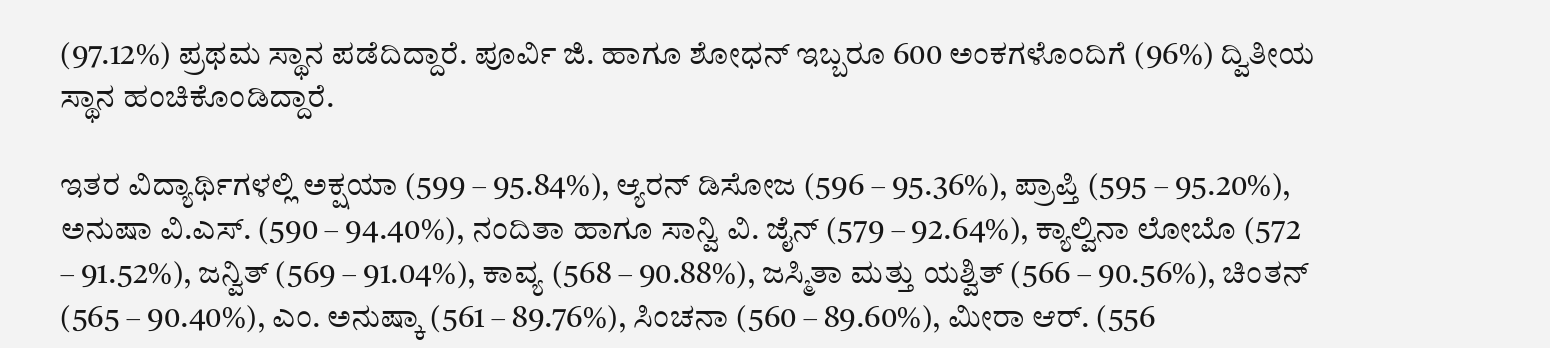(97.12%) ಪ್ರಥಮ ಸ್ಥಾನ ಪಡೆದಿದ್ದಾರೆ. ಪೂರ್ವಿ ಜಿ. ಹಾಗೂ ಶೋಧನ್ ಇಬ್ಬರೂ 600 ಅಂಕಗಳೊಂದಿಗೆ (96%) ದ್ವಿತೀಯ ಸ್ಥಾನ ಹಂಚಿಕೊಂಡಿದ್ದಾರೆ.

ಇತರ ವಿದ್ಯಾರ್ಥಿಗಳಲ್ಲಿ ಅಕ್ಷಯಾ (599 – 95.84%), ಆ್ಯರನ್ ಡಿಸೋಜ (596 – 95.36%), ಪ್ರಾಪ್ತಿ (595 – 95.20%), ಅನುಷಾ ವಿ.ಎಸ್. (590 – 94.40%), ನಂದಿತಾ ಹಾಗೂ ಸಾನ್ವಿ ವಿ. ಜೈನ್ (579 – 92.64%), ಕ್ಯಾಲ್ವಿನಾ ಲೋಬೊ (572 – 91.52%), ಜನ್ವಿತ್ (569 – 91.04%), ಕಾವ್ಯ (568 – 90.88%), ಜಸ್ಮಿತಾ ಮತ್ತು ಯಶ್ವಿತ್ (566 – 90.56%), ಚಿಂತನ್ (565 – 90.40%), ಎಂ. ಅನುಷ್ಕಾ (561 – 89.76%), ಸಿಂಚನಾ (560 – 89.60%), ಮೀರಾ ಆರ್. (556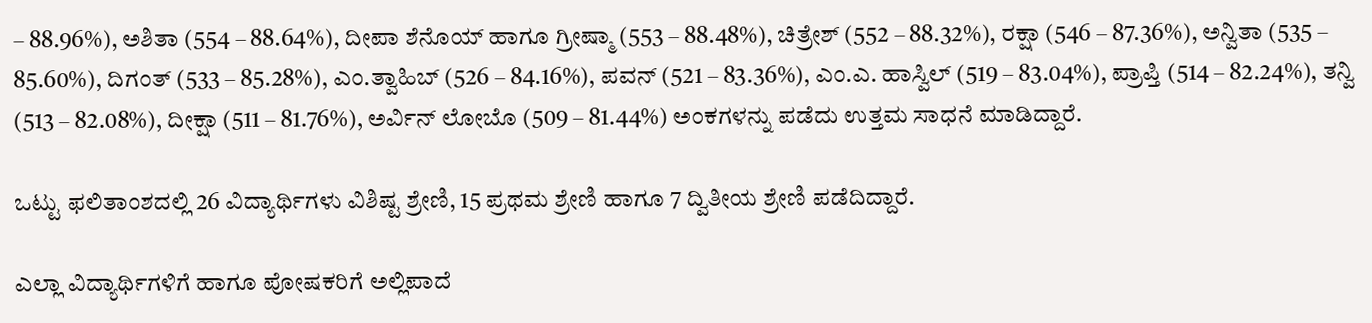– 88.96%), ಅಶಿತಾ (554 – 88.64%), ದೀಪಾ ಶೆನೊಯ್ ಹಾಗೂ ಗ್ರೀಷ್ಮಾ (553 – 88.48%), ಚಿತ್ರೇಶ್ (552 – 88.32%), ರಕ್ಷಾ (546 – 87.36%), ಅನ್ವಿತಾ (535 – 85.60%), ದಿಗಂತ್ (533 – 85.28%), ಎಂ.ತ್ವಾಹಿಬ್ (526 – 84.16%), ಪವನ್ (521 – 83.36%), ಎಂ.ಎ. ಹಾಸ್ವಿಲ್ (519 – 83.04%), ಪ್ರಾಪ್ತಿ (514 – 82.24%), ತನ್ವಿ (513 – 82.08%), ದೀಕ್ಷಾ (511 – 81.76%), ಅರ್ವಿನ್ ಲೋಬೊ (509 – 81.44%) ಅಂಕಗಳನ್ನು ಪಡೆದು ಉತ್ತಮ ಸಾಧನೆ ಮಾಡಿದ್ದಾರೆ.

ಒಟ್ಟು ಫಲಿತಾಂಶದಲ್ಲಿ 26 ವಿದ್ಯಾರ್ಥಿಗಳು ವಿಶಿಷ್ಟ ಶ್ರೇಣಿ, 15 ಪ್ರಥಮ ಶ್ರೇಣಿ ಹಾಗೂ 7 ದ್ವಿತೀಯ ಶ್ರೇಣಿ ಪಡೆದಿದ್ದಾರೆ.

ಎಲ್ಲಾ ವಿದ್ಯಾರ್ಥಿಗಳಿಗೆ ಹಾಗೂ ಪೋಷಕರಿಗೆ ಅಲ್ಲಿಪಾದೆ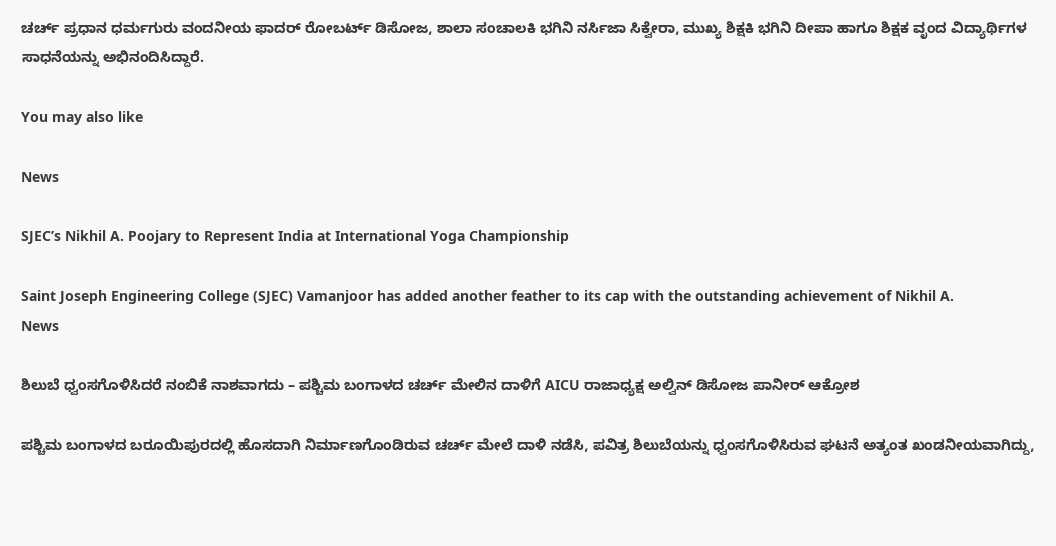ಚರ್ಚ್ ಪ್ರಧಾನ ಧರ್ಮಗುರು ವಂದನೀಯ ಫಾದರ್ ರೋಬರ್ಟ್ ಡಿಸೋಜ, ಶಾಲಾ ಸಂಚಾಲಕಿ ಭಗಿನಿ ನರ್ಸಿಜಾ ಸಿಕ್ವೇರಾ, ಮುಖ್ಯ ಶಿಕ್ಷಕಿ ಭಗಿನಿ ದೀಪಾ ಹಾಗೂ ಶಿಕ್ಷಕ ವೃಂದ ವಿದ್ಯಾರ್ಥಿಗಳ ಸಾಧನೆಯನ್ನು ಅಭಿನಂದಿಸಿದ್ದಾರೆ.

You may also like

News

SJEC’s Nikhil A. Poojary to Represent India at International Yoga Championship

Saint Joseph Engineering College (SJEC) Vamanjoor has added another feather to its cap with the outstanding achievement of Nikhil A.
News

ಶಿಲುಬೆ ಧ್ವಂಸಗೊಳಿಸಿದರೆ ನಂಬಿಕೆ ನಾಶವಾಗದು – ಪಶ್ಚಿಮ ಬಂಗಾಳದ ಚರ್ಚ್ ಮೇಲಿನ ದಾಳಿಗೆ AICU ರಾಜಾಧ್ಯಕ್ಷ ಅಲ್ವಿನ್ ಡಿಸೋಜ ಪಾನೀರ್ ಆಕ್ರೋಶ

ಪಶ್ಚಿಮ ಬಂಗಾಳದ ಬರೂಯಿಪುರದಲ್ಲಿ ಹೊಸದಾಗಿ ನಿರ್ಮಾಣಗೊಂಡಿರುವ ಚರ್ಚ್ ಮೇಲೆ ದಾಳಿ ನಡೆಸಿ, ಪವಿತ್ರ ಶಿಲುಬೆಯನ್ನು ಧ್ವಂಸಗೊಳಿಸಿರುವ ಘಟನೆ ಅತ್ಯಂತ ಖಂಡನೀಯವಾಗಿದ್ದು,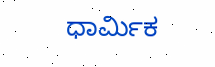ಧಾರ್ಮಿಕ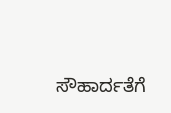ಸೌಹಾರ್ದತೆಗೆ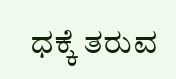ಧಕ್ಕೆ ತರುವ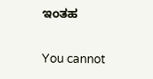ಇಂತಹ

You cannot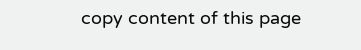copy content of this page